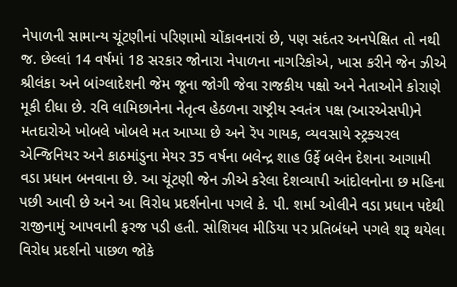નેપાળની સામાન્ય ચૂંટણીનાં પરિણામો ચોંકાવનારાં છે, પણ સદંતર અનપેક્ષિત તો નથી જ. છેલ્લાં 14 વર્ષમાં 18 સરકાર જોનારા નેપાળના નાગરિકોએ, ખાસ કરીને જેન ઝીએ શ્રીલંકા અને બાંગ્લાદેશની જેમ જૂના જોગી જેવા રાજકીય પક્ષો અને નેતાઓને કોરાણે મૂકી દીધા છે. રવિ લામિછાનેના નેતૃત્વ હેઠળના રાષ્ટ્રીય સ્વતંત્ર પક્ષ (આરએસપી)ને મતદારોએ ખોબલે ખોબલે મત આપ્યા છે અને રૅપ ગાયક, વ્યવસાયે સ્ટ્રક્ચરલ એન્જિનિયર અને કાઠમાંડુના મેયર 35 વર્ષના બલેન્દ્ર શાહ ઉર્ફે બલેન દેશના આગામી વડા પ્રધાન બનવાના છે. આ ચૂંટણી જેન ઝીએ કરેલા દેશવ્યાપી આંદોલનોના છ મહિના પછી આવી છે અને આ વિરોધ પ્રદર્શનોના પગલે કે. પી. શર્મા ઓલીને વડા પ્રધાન પદેથી રાજીનામું આપવાની ફરજ પડી હતી. સોશિયલ મીડિયા પર પ્રતિબંધને પગલે શરૂ થયેલા વિરોધ પ્રદર્શનો પાછળ જોકે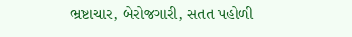ભ્રષ્ટાચાર, બેરોજગારી, સતત પહોળી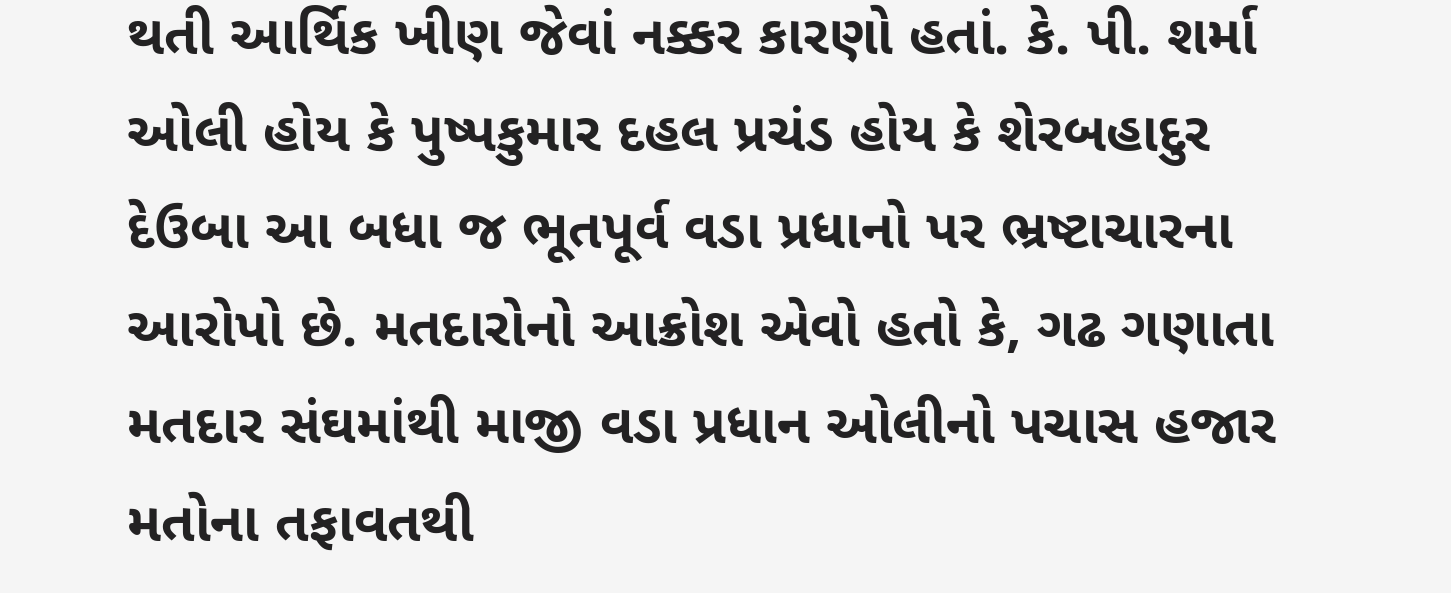થતી આર્થિક ખીણ જેવાં નક્કર કારણો હતાં. કે. પી. શર્મા ઓલી હોય કે પુષ્પકુમાર દહલ પ્રચંડ હોય કે શેરબહાદુર દેઉબા આ બધા જ ભૂતપૂર્વ વડા પ્રધાનો પર ભ્રષ્ટાચારના આરોપો છે. મતદારોનો આક્રોશ એવો હતો કે, ગઢ ગણાતા મતદાર સંઘમાંથી માજી વડા પ્રધાન ઓલીનો પચાસ હજાર મતોના તફાવતથી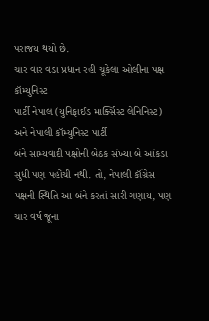પરાજય થયો છે.
ચાર વાર વડા પ્રધાન રહી ચૂકેલા ઓલીના પક્ષ કૉમ્યુનિસ્ટ
પાર્ટી નેપાલ (યુનિફાઈડ માર્ક્સિસ્ટ લેનિનિસ્ટ) અને નેપાલી કૉમ્યુનિસ્ટ પાર્ટી
બંને સામ્યવાદી પક્ષોની બેઠક સંખ્યા બે આંકડા સુધી પણ પહોંચી નથી. તો, નેપાલી કૉંગ્રેસ
પક્ષની સ્થિતિ આ બંને કરતાં સારી ગણાય, પણ ચાર વર્ષ જૂના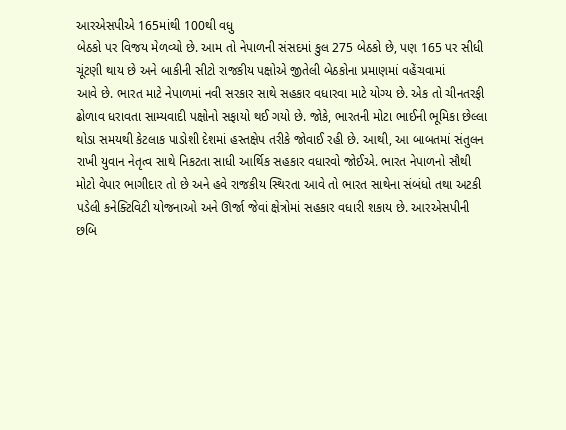આરએસપીએ 165માંથી 100થી વધુ
બેઠકો પર વિજય મેળવ્યો છે. આમ તો નેપાળની સંસદમાં કુલ 275 બેઠકો છે, પણ 165 પર સીધી
ચૂંટણી થાય છે અને બાકીની સીટો રાજકીય પક્ષોએ જીતેલી બેઠકોના પ્રમાણમાં વહેંચવામાં
આવે છે. ભારત માટે નેપાળમાં નવી સરકાર સાથે સહકાર વધારવા માટે યોગ્ય છે. એક તો ચીનતરફી
ઢોળાવ ધરાવતા સામ્યવાદી પક્ષોનો સફાયો થઈ ગયો છે. જોકે, ભારતની મોટા ભાઈની ભૂમિકા છેલ્લા
થોડા સમયથી કેટલાક પાડોશી દેશમાં હસ્તક્ષેપ તરીકે જોવાઈ રહી છે. આથી, આ બાબતમાં સંતુલન
રાખી યુવાન નેતૃત્વ સાથે નિકટતા સાધી આર્થિક સહકાર વધારવો જોઈએ. ભારત નેપાળનો સૌથી
મોટો વેપાર ભાગીદાર તો છે અને હવે રાજકીય સ્થિરતા આવે તો ભારત સાથેના સંબંધો તથા અટકી
પડેલી કનેક્ટિવિટી યોજનાઓ અને ઊર્જા જેવાં ક્ષેત્રોમાં સહકાર વધારી શકાય છે. આરએસપીની
છબિ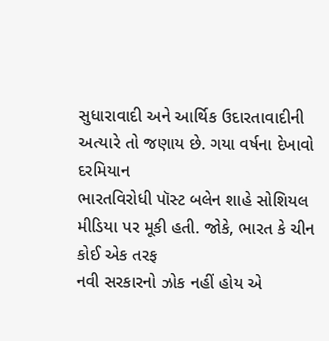સુધારાવાદી અને આર્થિક ઉદારતાવાદીની અત્યારે તો જણાય છે. ગયા વર્ષના દેખાવો દરમિયાન
ભારતવિરોધી પૉસ્ટ બલેન શાહે સોશિયલ મીડિયા પર મૂકી હતી. જોકે, ભારત કે ચીન કોઈ એક તરફ
નવી સરકારનો ઝોક નહીં હોય એ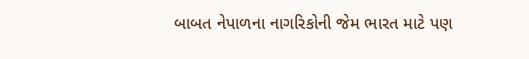બાબત નેપાળના નાગરિકોની જેમ ભારત માટે પણ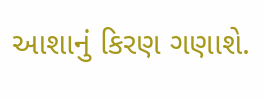આશાનું કિરણ ગણાશે.